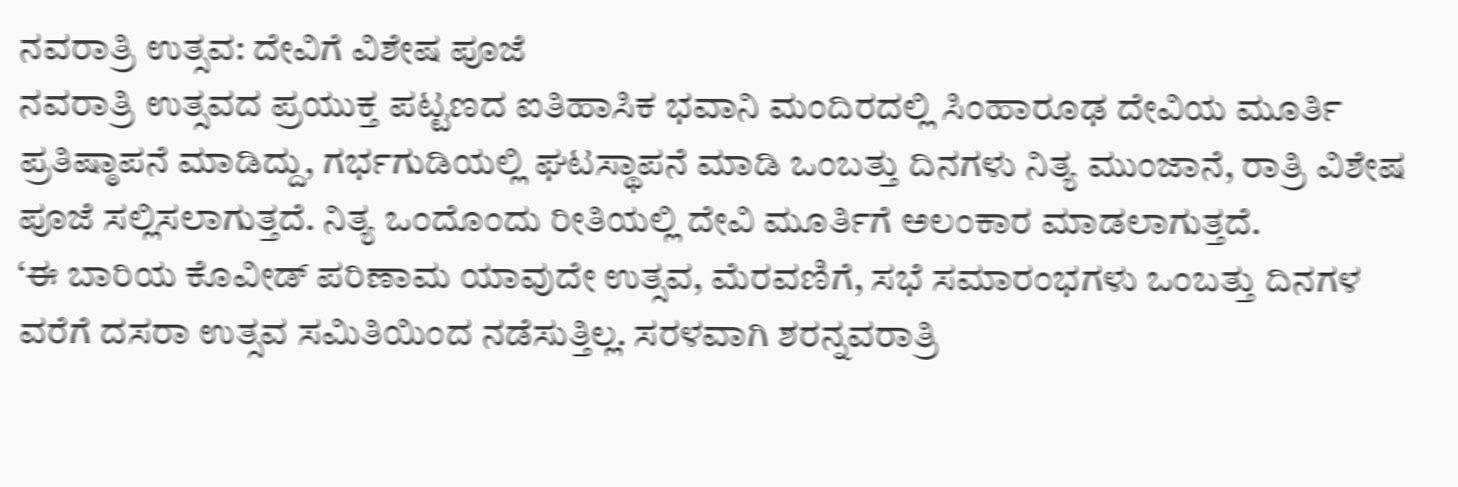ನವರಾತ್ರಿ ಉತ್ಸವ: ದೇವಿಗೆ ವಿಶೇಷ ಪೂಜೆ
ನವರಾತ್ರಿ ಉತ್ಸವದ ಪ್ರಯುಕ್ತ ಪಟ್ಟಣದ ಐತಿಹಾಸಿಕ ಭವಾನಿ ಮಂದಿರದಲ್ಲಿ ಸಿಂಹಾರೂಢ ದೇವಿಯ ಮೂರ್ತಿ ಪ್ರತಿಷ್ಠಾಪನೆ ಮಾಡಿದ್ದು, ಗರ್ಭಗುಡಿಯಲ್ಲಿ ಘಟಸ್ಥಾಪನೆ ಮಾಡಿ ಒಂಬತ್ತು ದಿನಗಳು ನಿತ್ಯ ಮುಂಜಾನೆ, ರಾತ್ರಿ ವಿಶೇಷ ಪೂಜೆ ಸಲ್ಲಿಸಲಾಗುತ್ತದೆ. ನಿತ್ಯ ಒಂದೊಂದು ರೀತಿಯಲ್ಲಿ ದೇವಿ ಮೂರ್ತಿಗೆ ಅಲಂಕಾರ ಮಾಡಲಾಗುತ್ತದೆ.
‘ಈ ಬಾರಿಯ ಕೊವೀಡ್ ಪರಿಣಾಮ ಯಾವುದೇ ಉತ್ಸವ, ಮೆರವಣಿಗೆ, ಸಭೆ ಸಮಾರಂಭಗಳು ಒಂಬತ್ತು ದಿನಗಳ ವರೆಗೆ ದಸರಾ ಉತ್ಸವ ಸಮಿತಿಯಿಂದ ನಡೆಸುತ್ತಿಲ್ಲ. ಸರಳವಾಗಿ ಶರನ್ನವರಾತ್ರಿ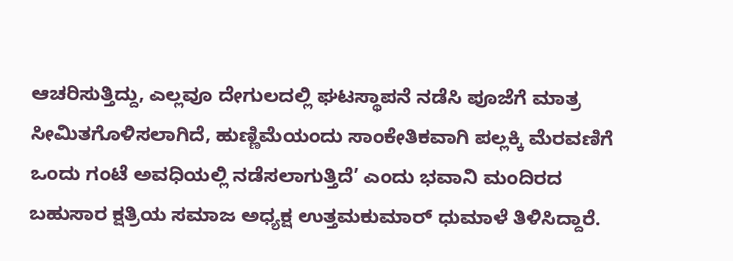ಆಚರಿಸುತ್ತಿದ್ದು, ಎಲ್ಲವೂ ದೇಗುಲದಲ್ಲಿ ಘಟಸ್ಥಾಪನೆ ನಡೆಸಿ ಪೂಜೆಗೆ ಮಾತ್ರ ಸೀಮಿತಗೊಳಿಸಲಾಗಿದೆ, ಹುಣ್ಣಿಮೆಯಂದು ಸಾಂಕೇತಿಕವಾಗಿ ಪಲ್ಲಕ್ಕಿ ಮೆರವಣಿಗೆ ಒಂದು ಗಂಟೆ ಅವಧಿಯಲ್ಲಿ ನಡೆಸಲಾಗುತ್ತಿದೆ’ ಎಂದು ಭವಾನಿ ಮಂದಿರದ ಬಹುಸಾರ ಕ್ಷತ್ರಿಯ ಸಮಾಜ ಅಧ್ಯಕ್ಷ ಉತ್ತಮಕುಮಾರ್ ಧುಮಾಳೆ ತಿಳಿಸಿದ್ದಾರೆ.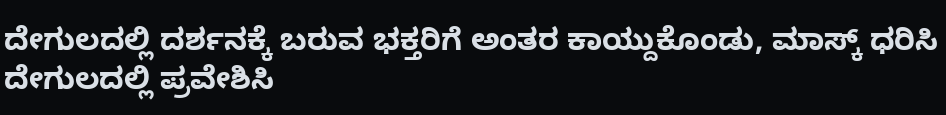ದೇಗುಲದಲ್ಲಿ ದರ್ಶನಕ್ಕೆ ಬರುವ ಭಕ್ತರಿಗೆ ಅಂತರ ಕಾಯ್ದುಕೊಂಡು, ಮಾಸ್ಕ್ ಧರಿಸಿ ದೇಗುಲದಲ್ಲಿ ಪ್ರವೇಶಿಸಿ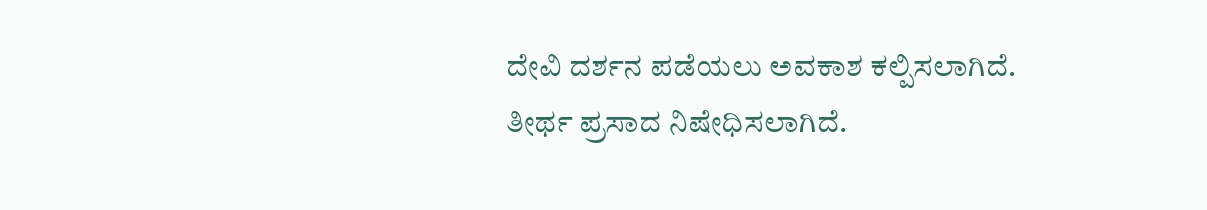ದೇವಿ ದರ್ಶನ ಪಡೆಯಲು ಅವಕಾಶ ಕಲ್ಪಿಸಲಾಗಿದೆ.
ತೀರ್ಥ ಪ್ರಸಾದ ನಿಷೇಧಿಸಲಾಗಿದೆ.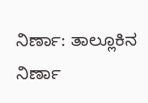ನಿರ್ಣಾ: ತಾಲ್ಲೂಕಿನ ನಿರ್ಣಾ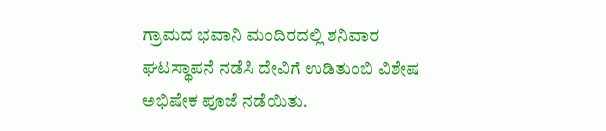ಗ್ರಾಮದ ಭವಾನಿ ಮಂದಿರದಲ್ಲಿ ಶನಿವಾರ ಘಟಸ್ಥಾಪನೆ ನಡೆಸಿ ದೇವಿಗೆ ಉಡಿತುಂಬಿ ವಿಶೇಷ ಅಭಿಷೇಕ ಪೂಜೆ ನಡೆಯಿತು.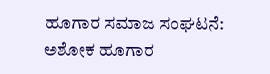ಹೂಗಾರ ಸಮಾಜ ಸಂಘಟನೆ: ಅಶೋಕ ಹೂಗಾರ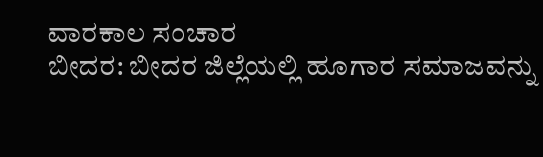ವಾರಕಾಲ ಸಂಚಾರ
ಬೀದರ: ಬೀದರ ಜಿಲ್ಲೆಯಲ್ಲಿ ಹೂಗಾರ ಸಮಾಜವನ್ನು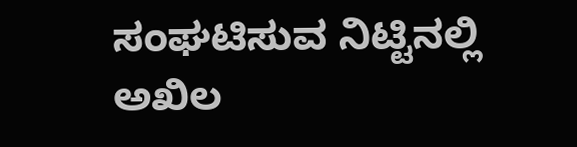ಸಂಘಟಿಸುವ ನಿಟ್ಟಿನಲ್ಲಿ ಅಖಿಲ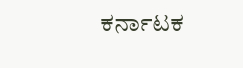ಕರ್ನಾಟಕ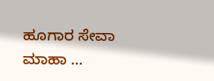ಹೂಗಾರ ಸೇವಾ ಮಾಹಾ …